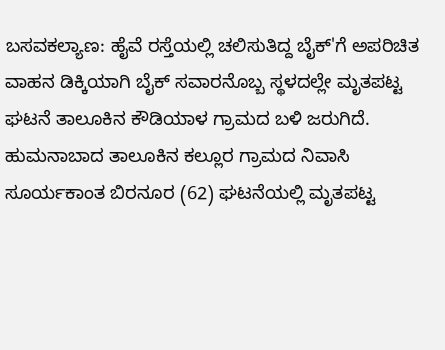ಬಸವಕಲ್ಯಾಣ: ಹೈವೆ ರಸ್ತೆಯಲ್ಲಿ ಚಲಿಸುತಿದ್ದ ಬೈಕ್'ಗೆ ಅಪರಿಚಿತ ವಾಹನ ಡಿಕ್ಕಿಯಾಗಿ ಬೈಕ್ ಸವಾರನೊಬ್ಬ ಸ್ಥಳದಲ್ಲೇ ಮೃತಪಟ್ಟ ಘಟನೆ ತಾಲೂಕಿನ ಕೌಡಿಯಾಳ ಗ್ರಾಮದ ಬಳಿ ಜರುಗಿದೆ. ಹುಮನಾಬಾದ ತಾಲೂಕಿನ ಕಲ್ಲೂರ ಗ್ರಾಮದ ನಿವಾಸಿ ಸೂರ್ಯಕಾಂತ ಬಿರನೂರ (62) ಘಟನೆಯಲ್ಲಿ ಮೃತಪಟ್ಟ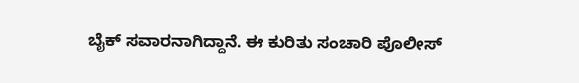ಬೈಕ್ ಸವಾರನಾಗಿದ್ದಾನೆ. ಈ ಕುರಿತು ಸಂಚಾರಿ ಪೊಲೀಸ್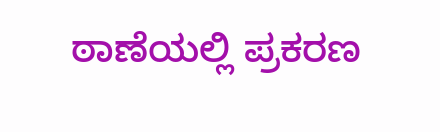ಠಾಣೆಯಲ್ಲಿ ಪ್ರಕರಣ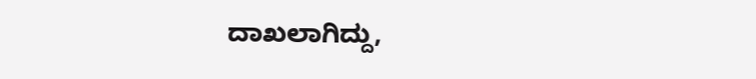ದಾಖಲಾಗಿದ್ದು,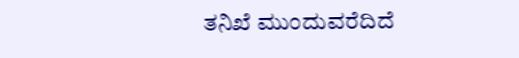ತನಿಖೆ ಮುಂದುವರೆದಿದೆ